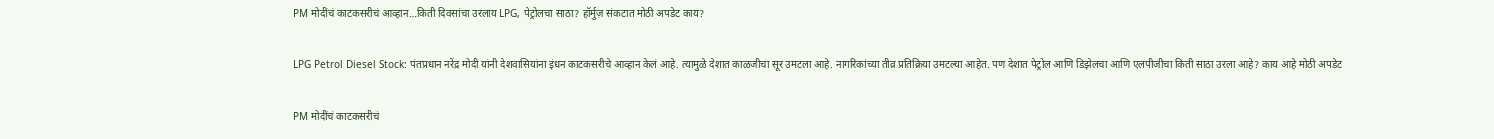PM मोदींचं काटकसरीचं आव्हान…किती दिवसांचा उरलाय LPG, पेट्रोलचा साठा? हॉर्मुज़ संकटात मोठी अपडेट काय?

LPG Petrol Diesel Stock: पंतप्रधान नरेंद्र मोदी यांनी देशवासियांना इंधन काटकसरीचे आव्हान केलं आहे. त्यामुळे देशात काळजीचा सूर उमटला आहे. नागरिकांच्या तीव्र प्रतिक्रिया उमटल्या आहेत. पण देशात पेट्रोल आणि डिझेलचा आणि एलपीजीचा किती साठा उरला आहे? काय आहे मोठी अपडेट

PM मोदींचं काटकसरीचं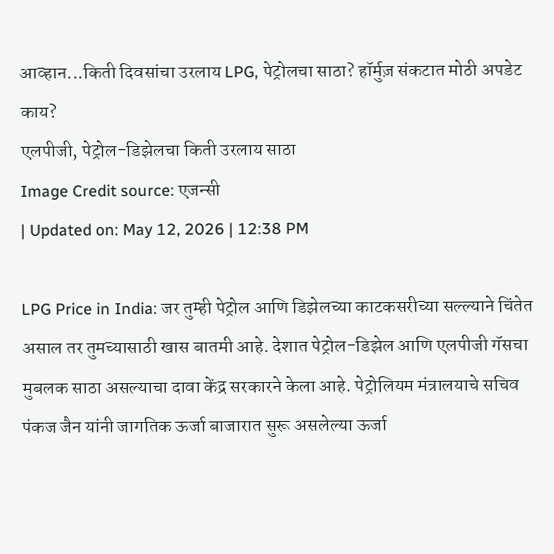आव्हान...किती दिवसांचा उरलाय LPG, पेट्रोलचा साठा? हॉर्मुज़ संकटात मोठी अपडेट काय?
एलपीजी, पेट्रोल-डिझेलचा किती उरलाय साठा
Image Credit source: एजन्सी
| Updated on: May 12, 2026 | 12:38 PM

LPG Price in India: जर तुम्ही पेट्रोल आणि डिझेलच्या काटकसरीच्या सल्ल्याने चिंतेत असाल तर तुमच्यासाठी खास बातमी आहे. देशात पेट्रोल-डिझेल आणि एलपीजी गॅसचा मुबलक साठा असल्याचा दावा केंद्र सरकारने केला आहे. पेट्रोलियम मंत्रालयाचे सचिव पंकज जैन यांनी जागतिक ऊर्जा बाजारात सुरू असलेल्या ऊर्जा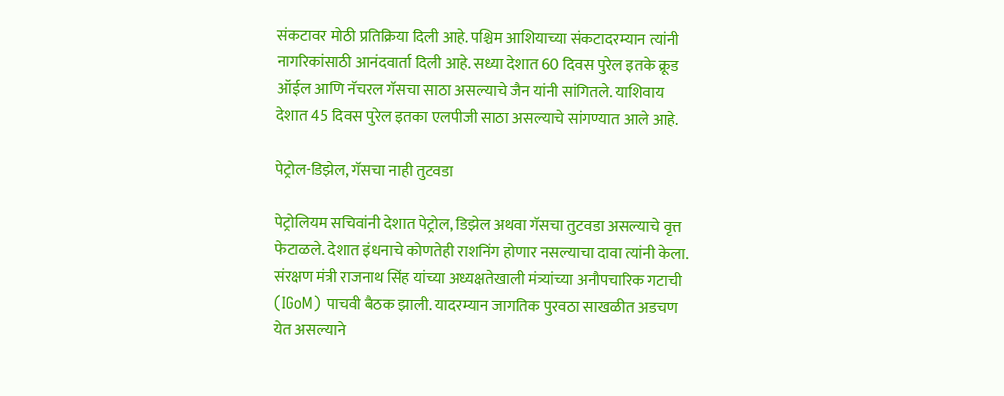संकटावर मोठी प्रतिक्रिया दिली आहे. पश्चिम आशियाच्या संकटादरम्यान त्यांनी नागरिकांसाठी आनंदवार्ता दिली आहे. सध्या देशात 60 दिवस पुरेल इतके क्रूड ऑईल आणि नॅचरल गॅसचा साठा असल्याचे जैन यांनी सांगितले. याशिवाय देशात 45 दिवस पुरेल इतका एलपीजी साठा असल्याचे सांगण्यात आले आहे.

पेट्रोल-डिझेल, गॅसचा नाही तुटवडा

पेट्रोलियम सचिवांनी देशात पेट्रोल, डिझेल अथवा गॅसचा तुटवडा असल्याचे वृत्त फेटाळले. देशात इंधनाचे कोणतेही राशनिंग होणार नसल्याचा दावा त्यांनी केला. संरक्षण मंत्री राजनाथ सिंह यांच्या अध्यक्षतेखाली मंत्र्यांच्या अनौपचारिक गटाची (IGoM) पाचवी बैठक झाली. यादरम्यान जागतिक पुरवठा साखळीत अडचण येत असल्याने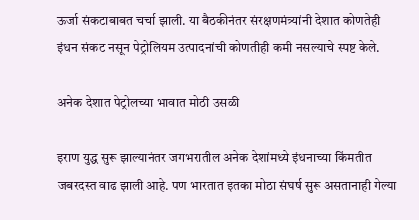ऊर्जा संकटाबाबत चर्चा झाली. या बैठकीनंतर संरक्षणमंत्र्यांनी देशात कोणतेही इंधन संकट नसून पेट्रोलियम उत्पादनांची कोणतीही कमी नसल्याचे स्पष्ट केले.

अनेक देशात पेट्रोलच्या भावात मोठी उसळी

इराण युद्ध सुरू झाल्यानंतर जगभरातील अनेक देशांमध्ये इंधनाच्या किंमतीत जबरदस्त वाढ झाली आहे. पण भारतात इतका मोठा संघर्ष सुरू असतानाही गेल्या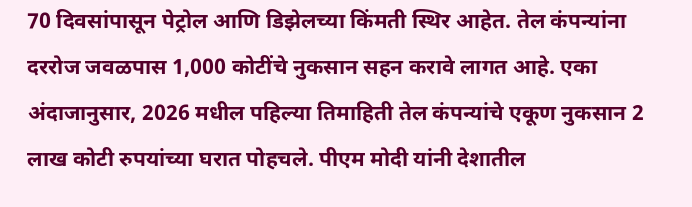70 दिवसांपासून पेट्रोल आणि डिझेलच्या किंमती स्थिर आहेत. तेल कंपन्यांना दररोज जवळपास 1,000 कोटींचे नुकसान सहन करावे लागत आहे. एका अंदाजानुसार, 2026 मधील पहिल्या तिमाहिती तेल कंपन्यांचे एकूण नुकसान 2 लाख कोटी रुपयांच्या घरात पोहचले. पीएम मोदी यांनी देशातील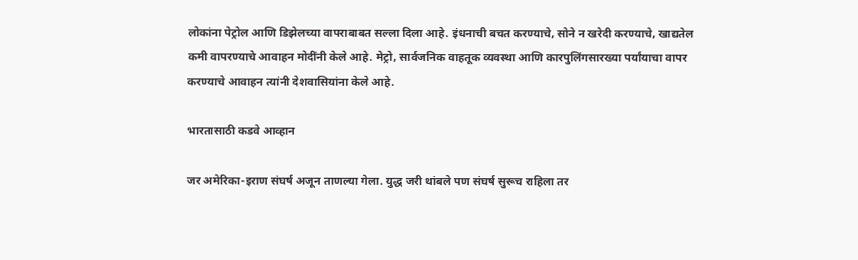लोकांना पेट्रोल आणि डिझेलच्या वापराबाबत सल्ला दिला आहे. इंधनाची बचत करण्याचे, सोने न खरेदी करण्याचे, खाद्यतेल कमी वापरण्याचे आवाहन मोदींनी केले आहे. मेट्रो, सार्वजनिक वाहतूक व्यवस्था आणि कारपुलिंगसारख्या पर्यांयाचा वापर करण्याचे आवाहन त्यांनी देशवासियांना केले आहे.

भारतासाठी कडवे आव्हान

जर अमेरिका-इराण संघर्ष अजून ताणल्या गेला. युद्ध जरी थांबले पण संघर्ष सुरूच राहिला तर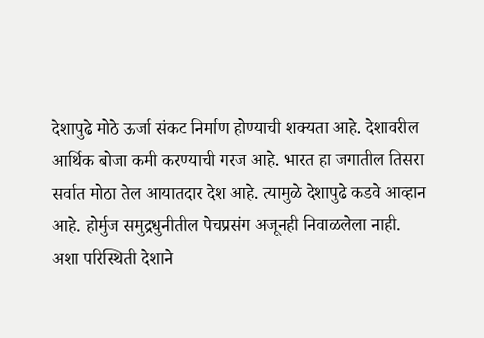देशापुढे मोठे ऊर्जा संकट निर्माण होण्याची शक्यता आहे. देशावरील आर्थिक बोजा कमी करण्याची गरज आहे. भारत हा जगातील तिसरा सर्वात मोठा तेल आयातदार देश आहे. त्यामुळे देशापुढे कडवे आव्हान आहे. होर्मुज समुद्रधुनीतील पेचप्रसंग अजूनही निवाळलेला नाही. अशा परिस्थिती देशाने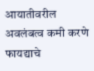आयातीवरील अवलंबत्व कमी करणे फायद्याचे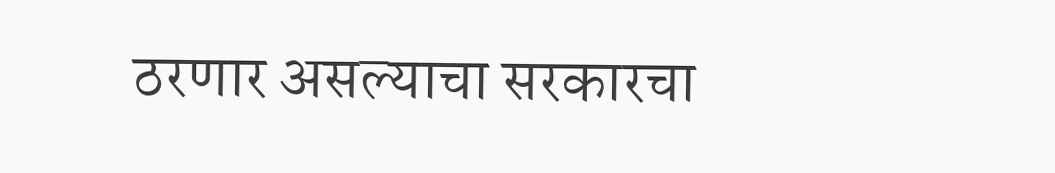ठरणार असल्याचा सरकारचा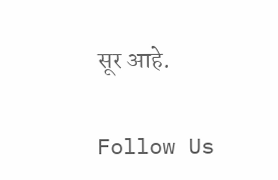सूर आहे.

Follow Us